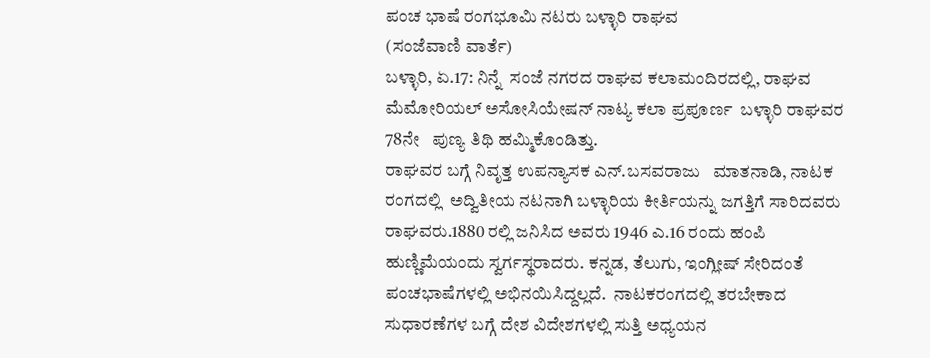ಪಂಚ ಭಾಷೆ ರಂಗಭೂಮಿ ನಟರು ಬಳ್ಳಾರಿ ರಾಘವ
(ಸಂಜೆವಾಣಿ ವಾರ್ತೆ)
ಬಳ್ಳಾರಿ, ಏ.17: ನಿನ್ನೆ  ಸಂಜೆ ನಗರದ ರಾಘವ ಕಲಾಮಂದಿರದಲ್ಲಿ, ರಾಘವ ಮೆಮೋರಿಯಲ್ ಅಸೋಸಿಯೇಷನ್ ನಾಟ್ಯ ಕಲಾ ಪ್ರಪೂರ್ಣ  ಬಳ್ಳಾರಿ ರಾಘವರ 78ನೇ   ಪುಣ್ಯ ತಿಥಿ ಹಮ್ಮಿಕೊಂಡಿತ್ತು.
ರಾಘವರ ಬಗ್ಗೆ ನಿವೃತ್ತ ಉಪನ್ಯಾಸಕ ಎನ್.ಬಸವರಾಜು   ಮಾತನಾಡಿ, ನಾಟಕ ರಂಗದಲ್ಲಿ  ಅದ್ವಿತೀಯ ನಟನಾಗಿ ಬಳ್ಳಾರಿಯ ಕೀರ್ತಿಯನ್ನು ಜಗತ್ತಿಗೆ ಸಾರಿದವರು ರಾಘವರು.1880 ರಲ್ಲಿ ಜನಿಸಿದ ಅವರು 1946 ಎ.16 ರಂದು ಹಂಪಿ ಹುಣ್ಣಿಮೆಯಂದು ಸ್ವರ್ಗಸ್ಥರಾದರು. ಕನ್ನಡ, ತೆಲುಗು, ಇಂಗ್ಲೀಷ್ ಸೇರಿದಂತೆ  ಪಂಚಭಾಷೆಗಳಲ್ಲಿ ಅಭಿನಯಿಸಿದ್ದಲ್ಲದೆ.  ನಾಟಕರಂಗದಲ್ಲಿ ತರಬೇಕಾದ ಸುಧಾರಣೆಗಳ ಬಗ್ಗೆ ದೇಶ ವಿದೇಶಗಳಲ್ಲಿ ಸುತ್ತಿ ಅಧ್ಯಯನ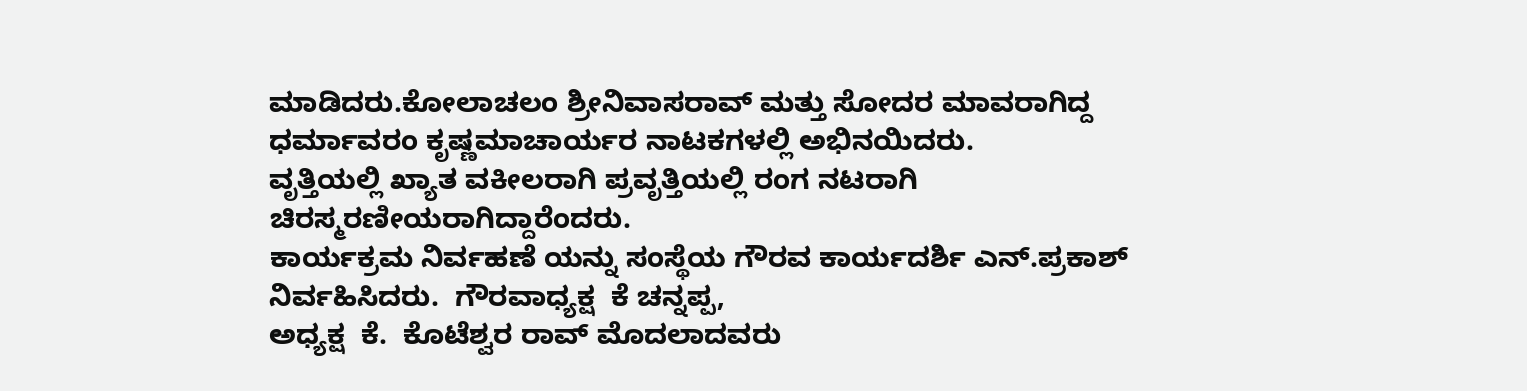ಮಾಡಿದರು.ಕೋಲಾಚಲಂ ಶ್ರೀನಿವಾಸರಾವ್ ಮತ್ತು ಸೋದರ ಮಾವರಾಗಿದ್ದ ಧರ್ಮಾವರಂ ಕೃಷ್ಣಮಾಚಾರ್ಯರ ನಾಟಕಗಳಲ್ಲಿ ಅಭಿನಯಿದರು.
ವೃತ್ತಿಯಲ್ಲಿ ಖ್ಯಾತ ವಕೀಲರಾಗಿ ಪ್ರವೃತ್ತಿಯಲ್ಲಿ ರಂಗ ನಟರಾಗಿ    ಚಿರಸ್ಮರಣೀಯರಾಗಿದ್ದಾರೆಂದರು.
ಕಾರ್ಯಕ್ರಮ ನಿರ್ವಹಣೆ ಯನ್ನು ಸಂಸ್ಥೆಯ ಗೌರವ ಕಾರ್ಯದರ್ಶಿ ಎನ್.ಪ್ರಕಾಶ್  ನಿರ್ವಹಿಸಿದರು.  ಗೌರವಾಧ್ಯಕ್ಷ  ಕೆ ಚನ್ನಪ್ಪ,
ಅಧ್ಯಕ್ಷ  ಕೆ.  ಕೊಟೆಶ್ವರ ರಾವ್ ಮೊದಲಾದವರು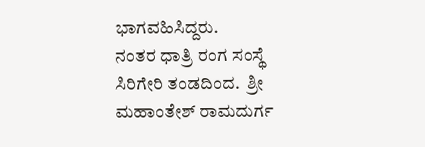ಭಾಗವಹಿಸಿದ್ದರು.
ನಂತರ ಧಾತ್ರಿ ರಂಗ ಸಂಸ್ಥೆ ಸಿರಿಗೇರಿ ತಂಡದಿಂದ.  ಶ್ರೀ ಮಹಾಂತೇಶ್ ರಾಮದುರ್ಗ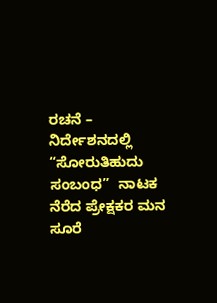ರಚನೆ – ನಿರ್ದೇಶನದಲ್ಲಿ “ಸೋರುತಿಹುದು ಸಂಬಂಧ”  ನಾಟಕ ನೆರೆದ ಪ್ರೇಕ್ಷಕರ ಮನ ಸೂರೆ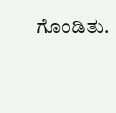ಗೊಂಡಿತು.